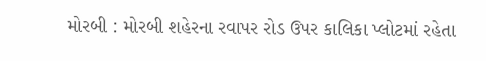મોરબી : મોરબી શહેરના રવાપર રોડ ઉપર કાલિકા પ્લોટમાં રહેતા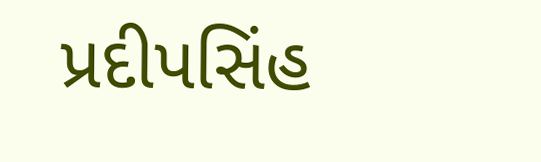પ્રદીપસિંહ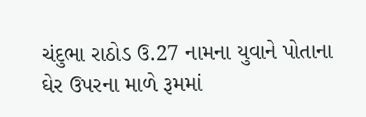ચંદુભા રાઠોડ ઉ.27 નામના યુવાને પોતાના ઘેર ઉપરના માળે રૂમમાં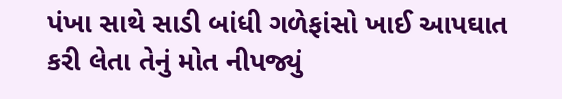પંખા સાથે સાડી બાંધી ગળેફાંસો ખાઈ આપઘાત કરી લેતા તેનું મોત નીપજ્યું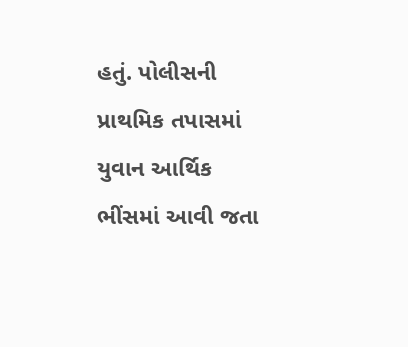હતું. પોલીસની પ્રાથમિક તપાસમાં યુવાન આર્થિક ભીંસમાં આવી જતા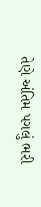તેણે અંતિમ પગલું ભરી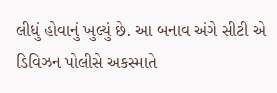લીધું હોવાનું ખુલ્યું છે. આ બનાવ અંગે સીટી એ ડિવિઝન પોલીસે અકસ્માતે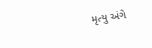મૃત્યુ અંગે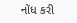નોંધ કરી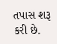તપાસ શરૂ કરી છે.